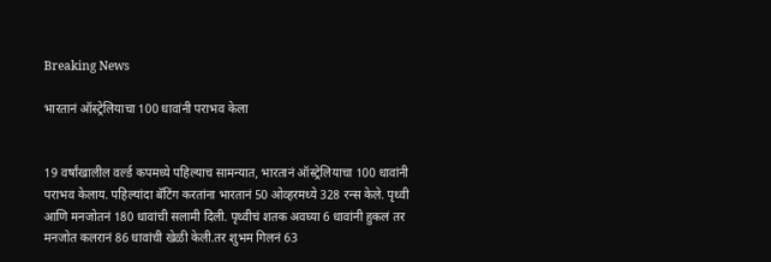Breaking News

भारतानं ऑस्ट्रेलियाचा 100 धावांनी पराभव केला


19 वर्षांखालील वर्ल्ड कपमध्ये पहिल्याच सामन्यात, भारतानं ऑस्ट्रेलियाचा 100 धावांनी पराभव केलाय. पहिल्यांदा बॅटिंग करतांना भारतानं 50 ओव्हरमध्ये 328 रन्स केले. पृथ्वी आणि मनजोतनं 180 धावांची सलामी दिली. पृथ्वीचं शतक अवघ्या 6 धावांनी हुकलं तर मनजोत कलरानं 86 धावांची खेळी केली.तर शुभम गिलनं 63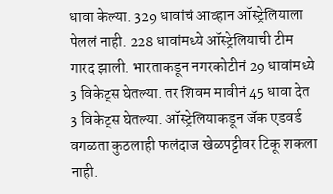धावा केल्या. 329 धावांचं आव्हान ऑस्ट्रेलियाला पेललं नाही. 228 धावांमध्ये ऑस्ट्रेलियाची टीम गारद झाली. भारताकडून नगरकोटीनं 29 धावांमध्ये 3 विकेट्स घेतल्या. तर शिवम मावीनं 45 धावा देत 3 विकेट्स घेतल्या. ऑस्ट्रेलियाकडून जॅक एडवर्ड वगळता कुठलाही फलंदाज खेळपट्टीवर टिकू शकला नाही.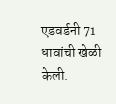एडवर्डनी 71 धावांची खेळी केली.